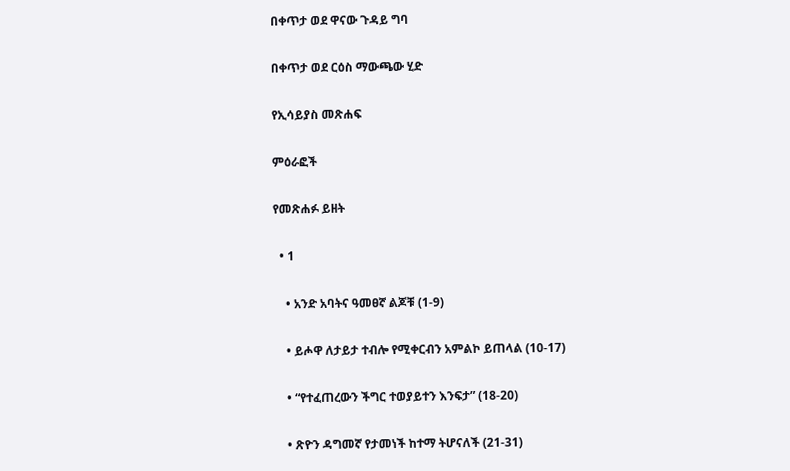በቀጥታ ወደ ዋናው ጉዳይ ግባ

በቀጥታ ወደ ርዕስ ማውጫው ሂድ

የኢሳይያስ መጽሐፍ

ምዕራፎች

የመጽሐፉ ይዘት

  • 1

    • አንድ አባትና ዓመፀኛ ልጆቹ (1-9)

    • ይሖዋ ለታይታ ተብሎ የሚቀርብን አምልኮ ይጠላል (10-17)

    • “የተፈጠረውን ችግር ተወያይተን እንፍታ” (18-20)

    • ጽዮን ዳግመኛ የታመነች ከተማ ትሆናለች (21-31)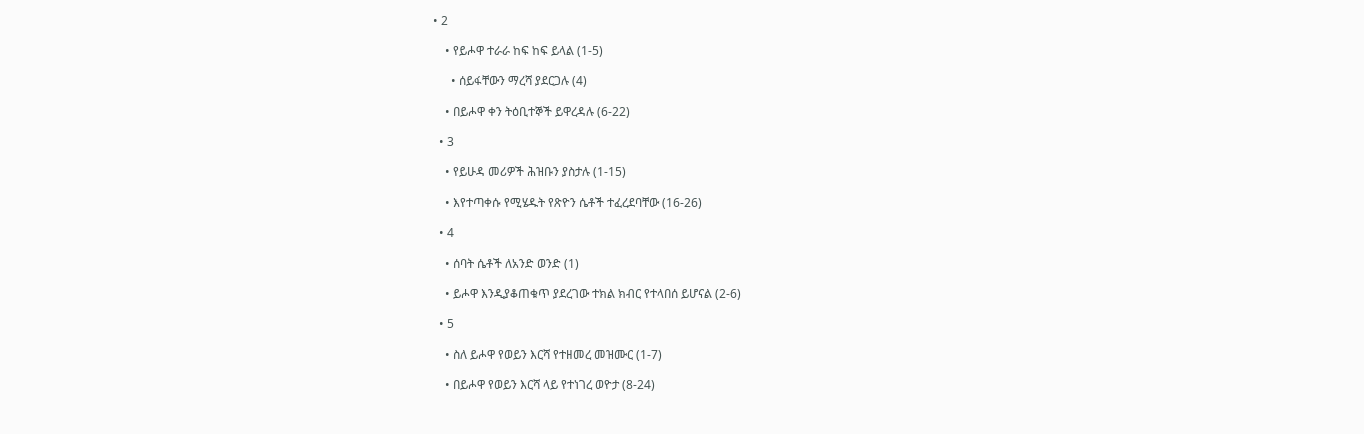• 2

    • የይሖዋ ተራራ ከፍ ከፍ ይላል (1-5)

      • ሰይፋቸውን ማረሻ ያደርጋሉ (4)

    • በይሖዋ ቀን ትዕቢተኞች ይዋረዳሉ (6-22)

  • 3

    • የይሁዳ መሪዎች ሕዝቡን ያስታሉ (1-15)

    • እየተጣቀሱ የሚሄዱት የጽዮን ሴቶች ተፈረደባቸው (16-26)

  • 4

    • ሰባት ሴቶች ለአንድ ወንድ (1)

    • ይሖዋ እንዲያቆጠቁጥ ያደረገው ተክል ክብር የተላበሰ ይሆናል (2-6)

  • 5

    • ስለ ይሖዋ የወይን እርሻ የተዘመረ መዝሙር (1-7)

    • በይሖዋ የወይን እርሻ ላይ የተነገረ ወዮታ (8-24)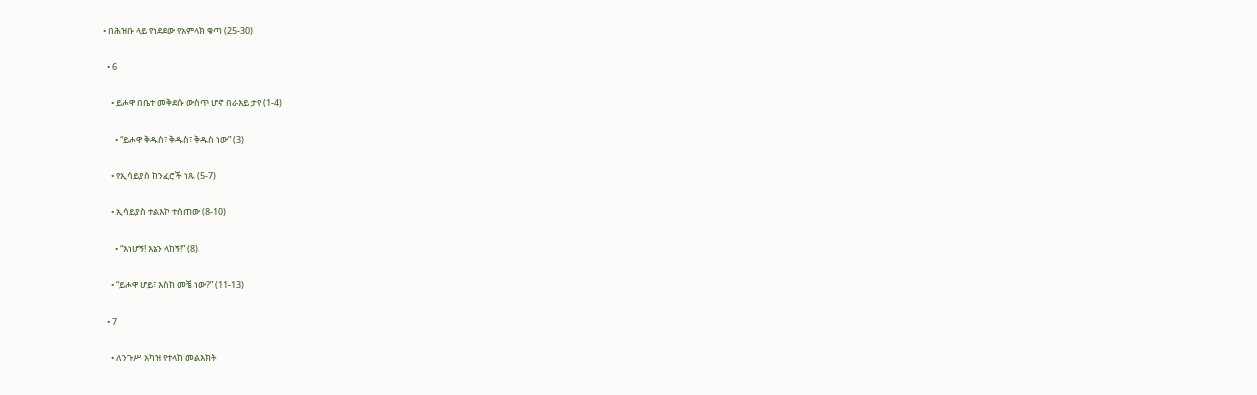• በሕዝቡ ላይ የነደደው የአምላክ ቁጣ (25-30)

  • 6

    • ይሖዋ በቤተ መቅደሱ ውስጥ ሆኖ በራእይ ታየ (1-4)

      • “ይሖዋ ቅዱስ፣ ቅዱስ፣ ቅዱስ ነው” (3)

    • የኢሳይያስ ከንፈሮች ነጹ (5-7)

    • ኢሳይያስ ተልእኮ ተሰጠው (8-10)

      • “እነሆኝ! እኔን ላከኝ!” (8)

    • “ይሖዋ ሆይ፣ እስከ መቼ ነው?” (11-13)

  • 7

    • ለንጉሥ አካዝ የተላከ መልእክት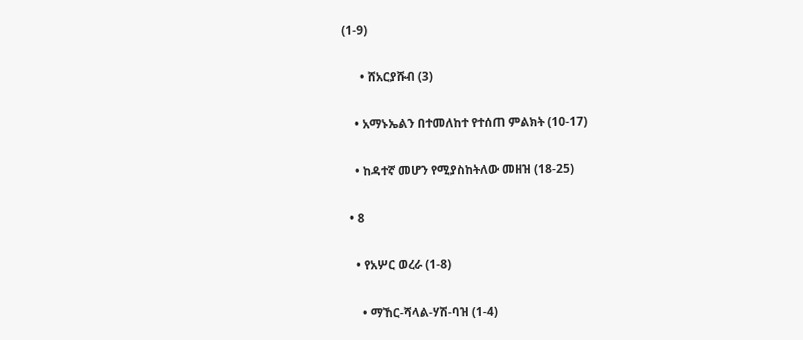(1-9)

      • ሸአርያሹብ (3)

    • አማኑኤልን በተመለከተ የተሰጠ ምልክት (10-17)

    • ከዳተኛ መሆን የሚያስከትለው መዘዝ (18-25)

  • 8

    • የአሦር ወረራ (1-8)

      • ማኸር-ሻላል-ሃሽ-ባዝ (1-4)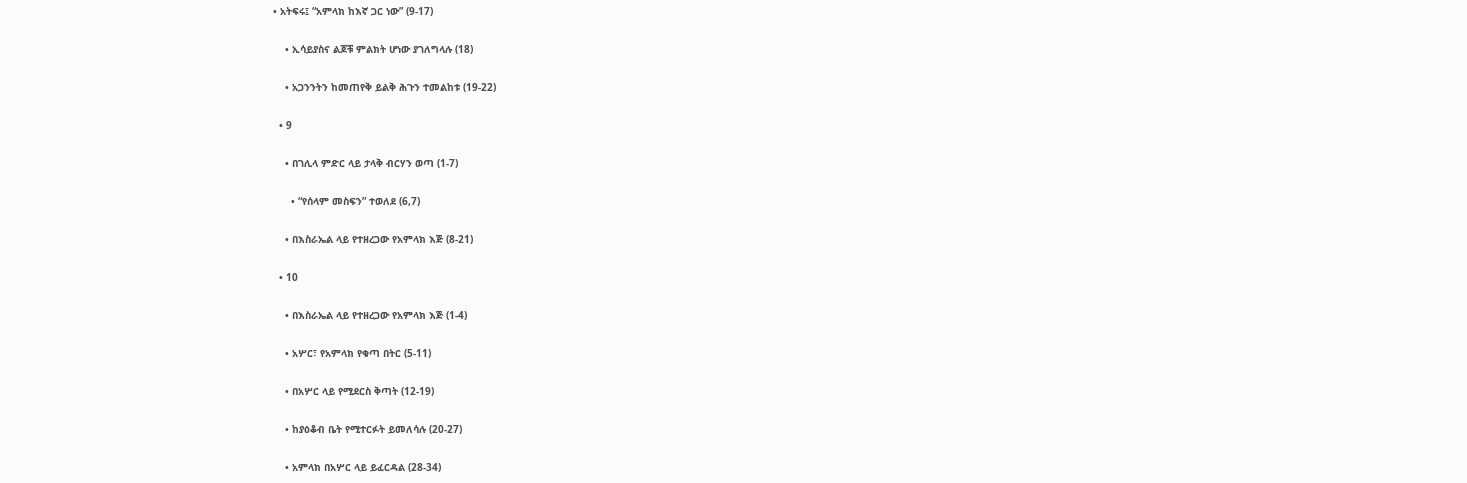• አትፍሩ፤ “አምላክ ከእኛ ጋር ነው” (9-17)

    • ኢሳይያስና ልጆቹ ምልክት ሆነው ያገለግላሉ (18)

    • አጋንንትን ከመጠየቅ ይልቅ ሕጉን ተመልከቱ (19-22)

  • 9

    • በገሊላ ምድር ላይ ታላቅ ብርሃን ወጣ (1-7)

      • “የሰላም መስፍን” ተወለደ (6,7)

    • በእስራኤል ላይ የተዘረጋው የአምላክ እጅ (8-21)

  • 10

    • በእስራኤል ላይ የተዘረጋው የአምላክ እጅ (1-4)

    • አሦር፣ የአምላክ የቁጣ በትር (5-11)

    • በአሦር ላይ የሚደርስ ቅጣት (12-19)

    • ከያዕቆብ ቤት የሚተርፉት ይመለሳሉ (20-27)

    • አምላክ በአሦር ላይ ይፈርዳል (28-34)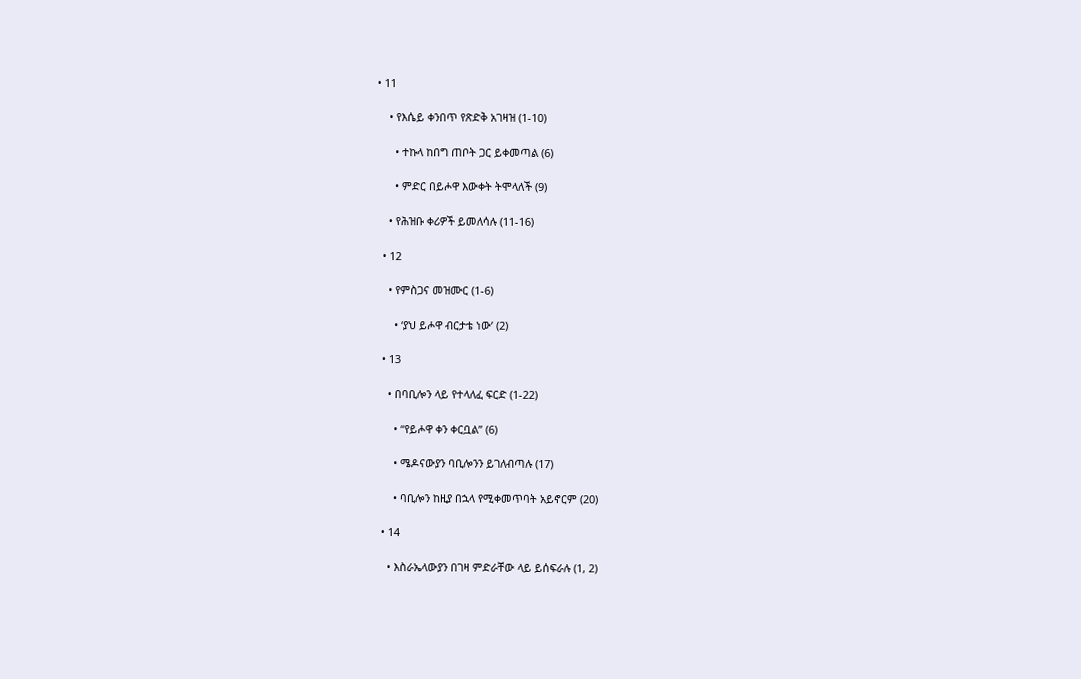• 11

    • የእሴይ ቀንበጥ የጽድቅ አገዛዝ (1-10)

      • ተኩላ ከበግ ጠቦት ጋር ይቀመጣል (6)

      • ምድር በይሖዋ እውቀት ትሞላለች (9)

    • የሕዝቡ ቀሪዎች ይመለሳሉ (11-16)

  • 12

    • የምስጋና መዝሙር (1-6)

      • ‘ያህ ይሖዋ ብርታቴ ነው’ (2)

  • 13

    • በባቢሎን ላይ የተላለፈ ፍርድ (1-22)

      • “የይሖዋ ቀን ቀርቧል” (6)

      • ሜዶናውያን ባቢሎንን ይገለብጣሉ (17)

      • ባቢሎን ከዚያ በኋላ የሚቀመጥባት አይኖርም (20)

  • 14

    • እስራኤላውያን በገዛ ምድራቸው ላይ ይሰፍራሉ (1, 2)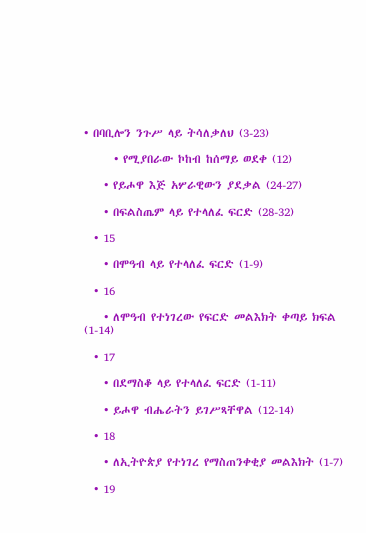• በባቢሎን ንጉሥ ላይ ትሳለቃለህ (3-23)

      • የሚያበራው ኮከብ ከሰማይ ወደቀ (12)

    • የይሖዋ እጅ አሦራዊውን ያደቃል (24-27)

    • በፍልስጤም ላይ የተላለፈ ፍርድ (28-32)

  • 15

    • በሞዓብ ላይ የተላለፈ ፍርድ (1-9)

  • 16

    • ለሞዓብ የተነገረው የፍርድ መልእክት ቀጣይ ክፍል (1-14)

  • 17

    • በደማስቆ ላይ የተላለፈ ፍርድ (1-11)

    • ይሖዋ ብሔራትን ይገሥጻቸዋል (12-14)

  • 18

    • ለኢትዮጵያ የተነገረ የማስጠንቀቂያ መልእክት (1-7)

  • 19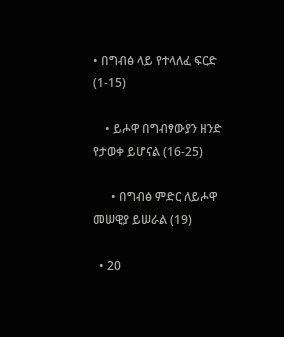• በግብፅ ላይ የተላለፈ ፍርድ (1-15)

    • ይሖዋ በግብፃውያን ዘንድ የታወቀ ይሆናል (16-25)

      • በግብፅ ምድር ለይሖዋ መሠዊያ ይሠራል (19)

  • 20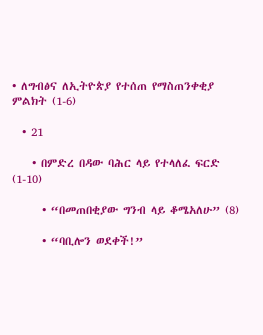• ለግብፅና ለኢትዮጵያ የተሰጠ የማስጠንቀቂያ ምልክት (1-6)

  • 21

    • በምድረ በዳው ባሕር ላይ የተላለፈ ፍርድ (1-10)

      • “በመጠበቂያው ግንብ ላይ ቆሜአለሁ” (8)

      • “ባቢሎን ወደቀች!”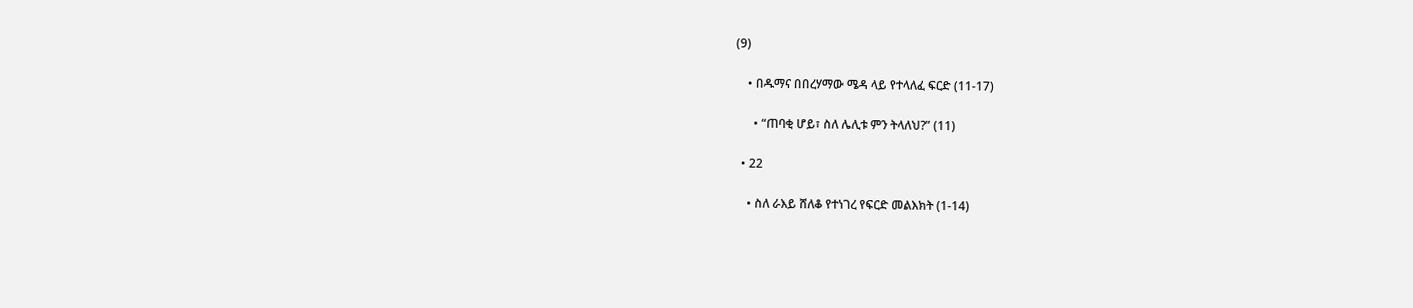(9)

    • በዱማና በበረሃማው ሜዳ ላይ የተላለፈ ፍርድ (11-17)

      • “ጠባቂ ሆይ፣ ስለ ሌሊቱ ምን ትላለህ?” (11)

  • 22

    • ስለ ራእይ ሸለቆ የተነገረ የፍርድ መልእክት (1-14)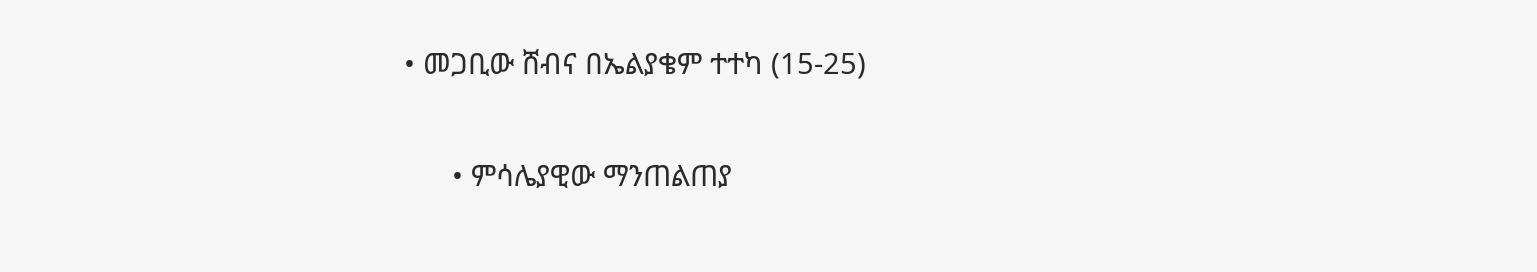• መጋቢው ሸብና በኤልያቄም ተተካ (15-25)

      • ምሳሌያዊው ማንጠልጠያ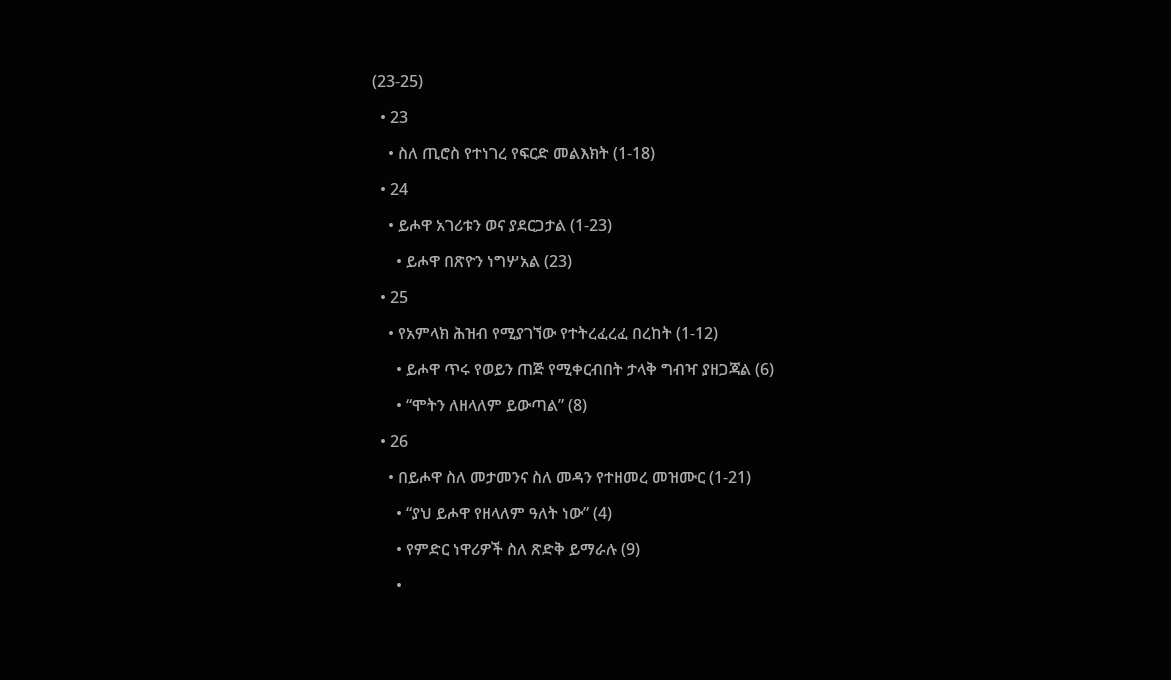(23-25)

  • 23

    • ስለ ጢሮስ የተነገረ የፍርድ መልእክት (1-18)

  • 24

    • ይሖዋ አገሪቱን ወና ያደርጋታል (1-23)

      • ይሖዋ በጽዮን ነግሦአል (23)

  • 25

    • የአምላክ ሕዝብ የሚያገኘው የተትረፈረፈ በረከት (1-12)

      • ይሖዋ ጥሩ የወይን ጠጅ የሚቀርብበት ታላቅ ግብዣ ያዘጋጃል (6)

      • “ሞትን ለዘላለም ይውጣል” (8)

  • 26

    • በይሖዋ ስለ መታመንና ስለ መዳን የተዘመረ መዝሙር (1-21)

      • “ያህ ይሖዋ የዘላለም ዓለት ነው” (4)

      • የምድር ነዋሪዎች ስለ ጽድቅ ይማራሉ (9)

      •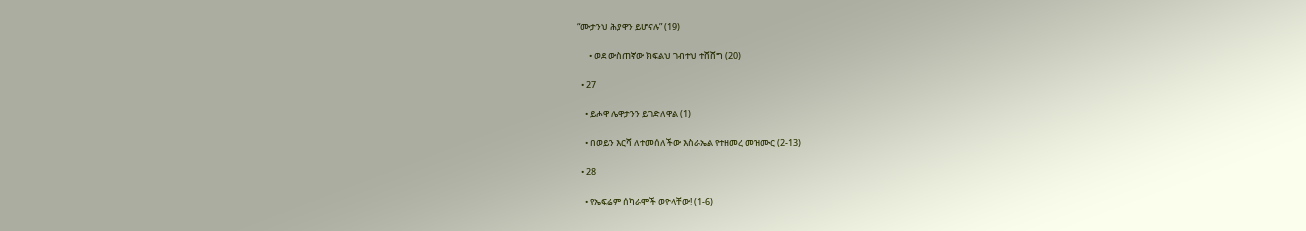“ሙታንህ ሕያዋን ይሆናሉ” (19)

      • ወደ ውስጠኛው ክፍልህ ገብተህ ተሸሸግ (20)

  • 27

    • ይሖዋ ሌዋታንን ይገድለዋል (1)

    • በወይን እርሻ ለተመሰለችው እስራኤል የተዘመረ መዝሙር (2-13)

  • 28

    • የኤፍሬም ሰካራሞች ወዮላቸው! (1-6)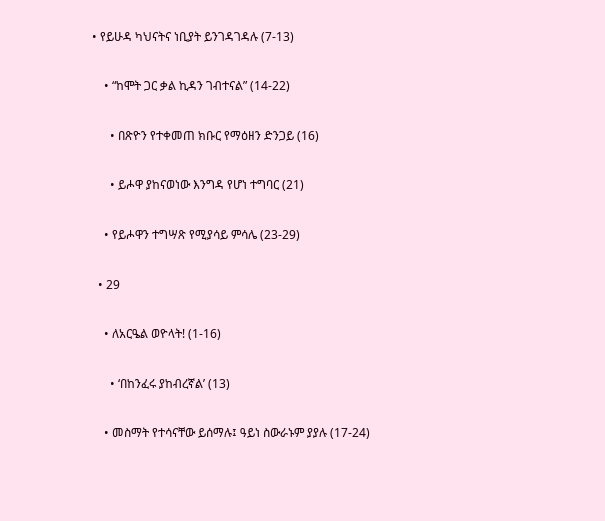• የይሁዳ ካህናትና ነቢያት ይንገዳገዳሉ (7-13)

    • “ከሞት ጋር ቃል ኪዳን ገብተናል” (14-22)

      • በጽዮን የተቀመጠ ክቡር የማዕዘን ድንጋይ (16)

      • ይሖዋ ያከናወነው እንግዳ የሆነ ተግባር (21)

    • የይሖዋን ተግሣጽ የሚያሳይ ምሳሌ (23-29)

  • 29

    • ለአርዔል ወዮላት! (1-16)

      • ‘በከንፈሩ ያከብረኛል’ (13)

    • መስማት የተሳናቸው ይሰማሉ፤ ዓይነ ስውራኑም ያያሉ (17-24)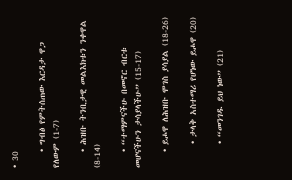• 30

    • ግብፅ የምትሰጠው እርዳታ ዋጋ የለውም (1-7)

    • ሕዝቡ ትንቢታዊ መልእክቱን ንቀዋል (8-14)

    • “ተማምናችሁ በመኖር ብርቱ መሆናችሁን ታሳያላችሁ” (15-17)

    • ይሖዋ ለሕዝቡ ሞገስ ያሳያል (18-26)

      • ታላቅ አስተማሪ የሆነው ይሖዋ (20)

      • “መንገዱ ይህ ነው” (21)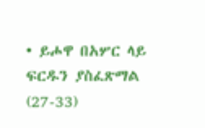• ይሖዋ በአሦር ላይ ፍርዱን ያስፈጽማል (27-33)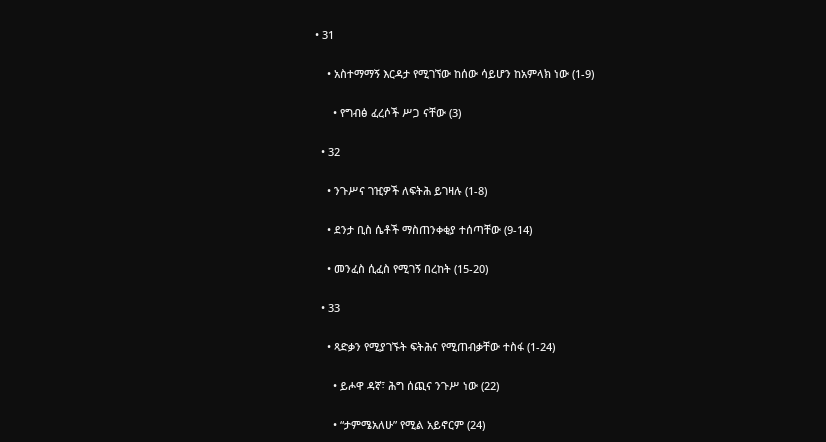• 31

    • አስተማማኝ እርዳታ የሚገኘው ከሰው ሳይሆን ከአምላክ ነው (1-9)

      • የግብፅ ፈረሶች ሥጋ ናቸው (3)

  • 32

    • ንጉሥና ገዢዎች ለፍትሕ ይገዛሉ (1-8)

    • ደንታ ቢስ ሴቶች ማስጠንቀቂያ ተሰጣቸው (9-14)

    • መንፈስ ሲፈስ የሚገኝ በረከት (15-20)

  • 33

    • ጻድቃን የሚያገኙት ፍትሕና የሚጠብቃቸው ተስፋ (1-24)

      • ይሖዋ ዳኛ፣ ሕግ ሰጪና ንጉሥ ነው (22)

      • “ታምሜአለሁ” የሚል አይኖርም (24)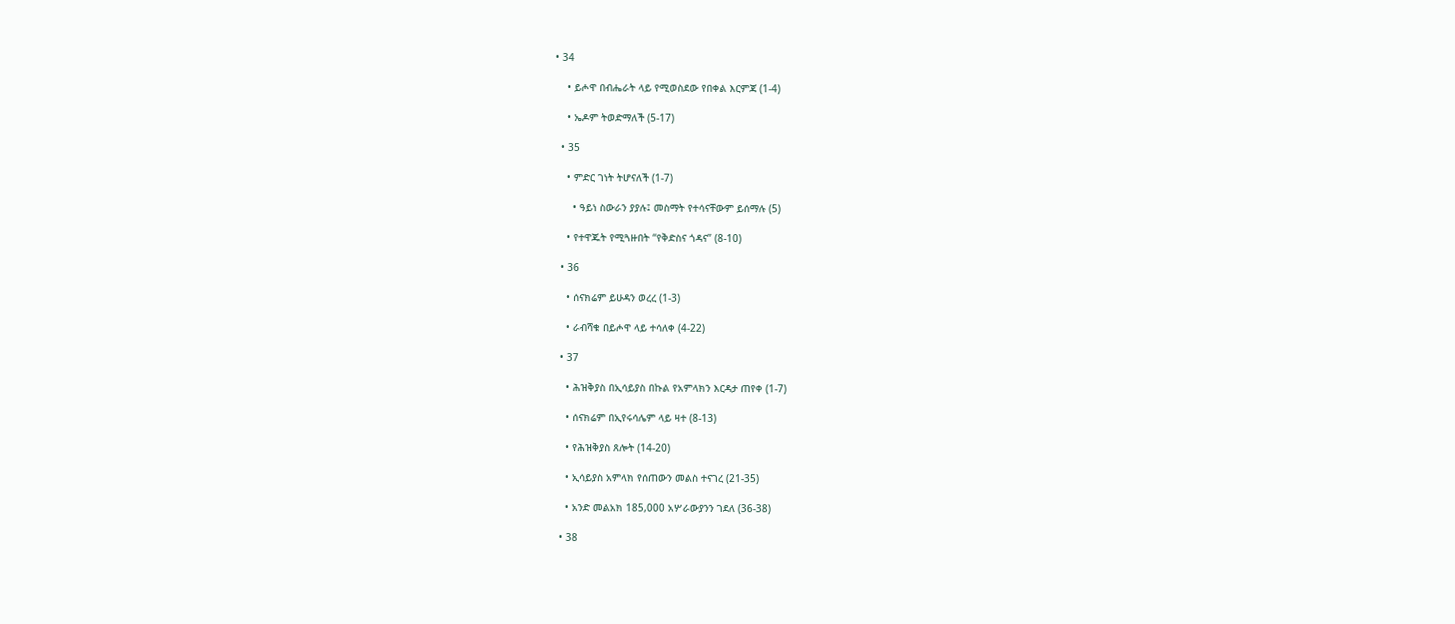• 34

    • ይሖዋ በብሔራት ላይ የሚወስደው የበቀል እርምጃ (1-4)

    • ኤዶም ትወድማለች (5-17)

  • 35

    • ምድር ገነት ትሆናለች (1-7)

      • ዓይነ ስውራን ያያሉ፤ መስማት የተሳናቸውም ይሰማሉ (5)

    • የተዋጁት የሚጓዙበት “የቅድስና ጎዳና” (8-10)

  • 36

    • ሰናክሬም ይሁዳን ወረረ (1-3)

    • ራብሻቁ በይሖዋ ላይ ተሳለቀ (4-22)

  • 37

    • ሕዝቅያስ በኢሳይያስ በኩል የአምላክን እርዳታ ጠየቀ (1-7)

    • ሰናክሬም በኢየሩሳሌም ላይ ዛተ (8-13)

    • የሕዝቅያስ ጸሎት (14-20)

    • ኢሳይያስ አምላክ የሰጠውን መልስ ተናገረ (21-35)

    • አንድ መልአክ 185,000 አሦራውያንን ገደለ (36-38)

  • 38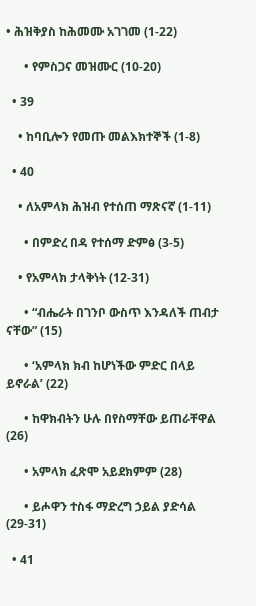• ሕዝቅያስ ከሕመሙ አገገመ (1-22)

      • የምስጋና መዝሙር (10-20)

  • 39

    • ከባቢሎን የመጡ መልእክተኞች (1-8)

  • 40

    • ለአምላክ ሕዝብ የተሰጠ ማጽናኛ (1-11)

      • በምድረ በዳ የተሰማ ድምፅ (3-5)

    • የአምላክ ታላቅነት (12-31)

      • “ብሔራት በገንቦ ውስጥ እንዳለች ጠብታ ናቸው” (15)

      • ‘አምላክ ክብ ከሆነችው ምድር በላይ ይኖራል’ (22)

      • ከዋክብትን ሁሉ በየስማቸው ይጠራቸዋል (26)

      • አምላክ ፈጽሞ አይደክምም (28)

      • ይሖዋን ተስፋ ማድረግ ኃይል ያድሳል (29-31)

  • 41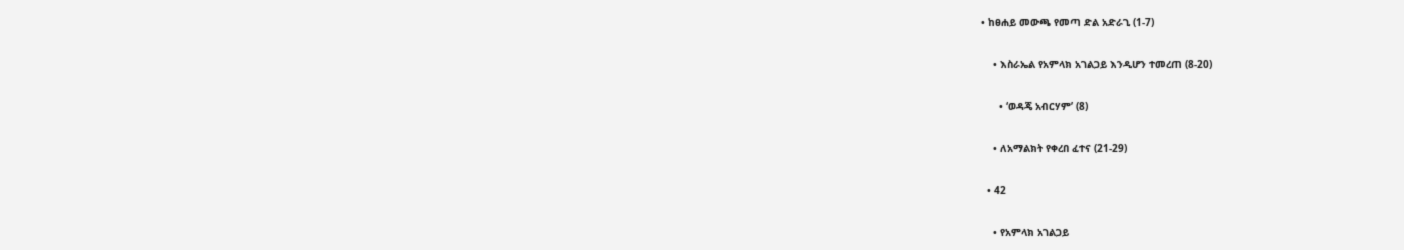• ከፀሐይ መውጫ የመጣ ድል አድራጊ (1-7)

    • እስራኤል የአምላክ አገልጋይ እንዲሆን ተመረጠ (8-20)

      • ‘ወዳጄ አብርሃም’ (8)

    • ለአማልክት የቀረበ ፈተና (21-29)

  • 42

    • የአምላክ አገልጋይ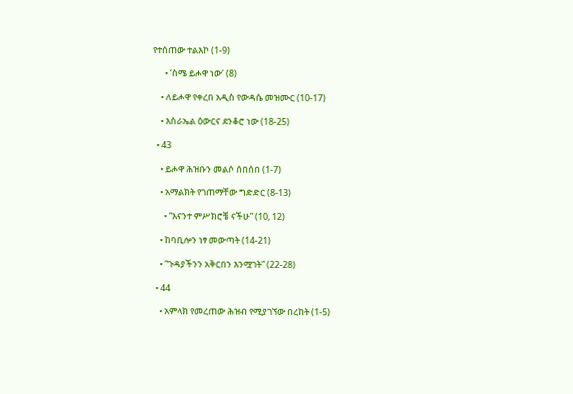የተሰጠው ተልእኮ (1-9)

      • ‘ስሜ ይሖዋ ነው’ (8)

    • ለይሖዋ የቀረበ አዲስ የውዳሴ መዝሙር (10-17)

    • እስራኤል ዕውርና ደንቆሮ ነው (18-25)

  • 43

    • ይሖዋ ሕዝቡን መልሶ ሰበሰበ (1-7)

    • አማልክት የገጠማቸው ግድድር (8-13)

      • “እናንተ ምሥክሮቼ ናችሁ” (10, 12)

    • ከባቢሎን ነፃ መውጣት (14-21)

    • “ጉዳያችንን አቅርበን እንሟገት” (22-28)

  • 44

    • አምላክ የመረጠው ሕዝብ የሚያገኘው በረከት (1-5)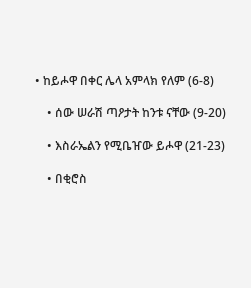• ከይሖዋ በቀር ሌላ አምላክ የለም (6-8)

    • ሰው ሠራሽ ጣዖታት ከንቱ ናቸው (9-20)

    • እስራኤልን የሚቤዠው ይሖዋ (21-23)

    • በቂሮስ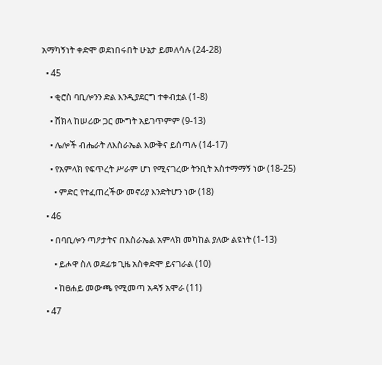አማካኝነት ቀድሞ ወደነበሩበት ሁኔታ ይመለሳሉ (24-28)

  • 45

    • ቂሮስ ባቢሎንን ድል እንዲያደርግ ተቀብቷል (1-8)

    • ሸክላ ከሠሪው ጋር ሙግት አይገጥምም (9-13)

    • ሌሎች ብሔራት ለእስራኤል እውቅና ይሰጣሉ (14-17)

    • የአምላክ የፍጥረት ሥራም ሆነ የሚናገረው ትንቢት አስተማማኝ ነው (18-25)

      • ምድር የተፈጠረችው መኖሪያ እንድትሆን ነው (18)

  • 46

    • በባቢሎን ጣዖታትና በእስራኤል አምላክ መካከል ያለው ልዩነት (1-13)

      • ይሖዋ ስለ ወደፊቱ ጊዜ አስቀድሞ ይናገራል (10)

      • ከፀሐይ መውጫ የሚመጣ አዳኝ አሞራ (11)

  • 47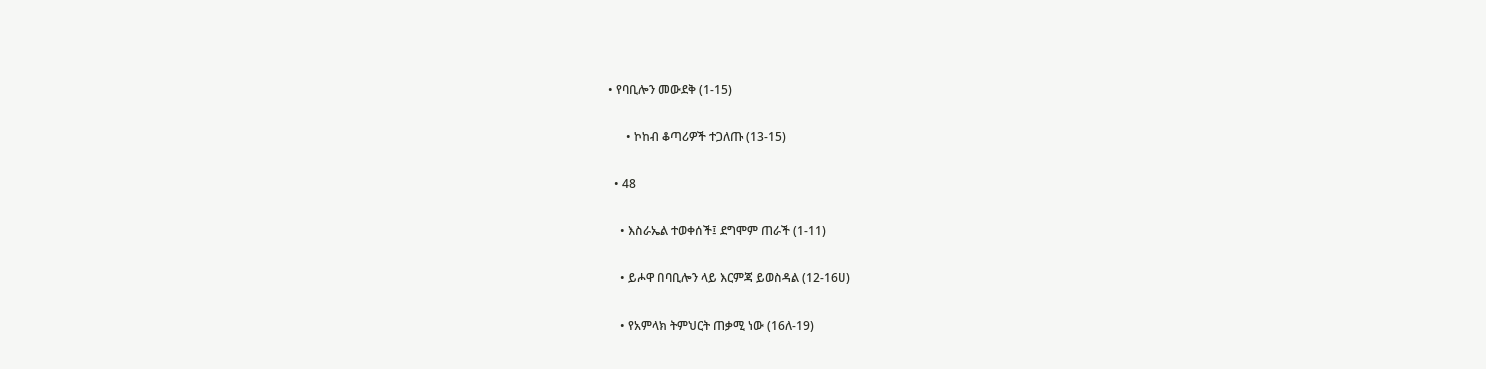• የባቢሎን መውደቅ (1-15)

      • ኮከብ ቆጣሪዎች ተጋለጡ (13-15)

  • 48

    • እስራኤል ተወቀሰች፤ ደግሞም ጠራች (1-11)

    • ይሖዋ በባቢሎን ላይ እርምጃ ይወስዳል (12-16ሀ)

    • የአምላክ ትምህርት ጠቃሚ ነው (16ለ-19)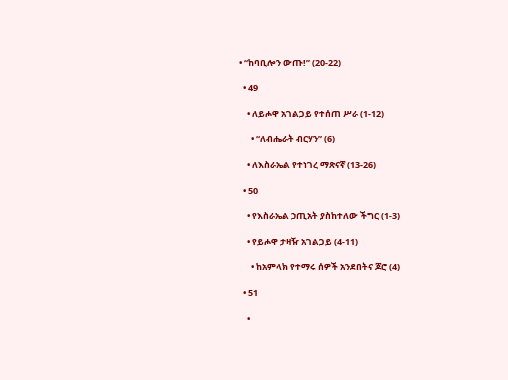• “ከባቢሎን ውጡ!” (20-22)

  • 49

    • ለይሖዋ አገልጋይ የተሰጠ ሥራ (1-12)

      • “ለብሔራት ብርሃን” (6)

    • ለእስራኤል የተነገረ ማጽናኛ (13-26)

  • 50

    • የእስራኤል ኃጢአት ያስከተለው ችግር (1-3)

    • የይሖዋ ታዛዥ አገልጋይ (4-11)

      • ከአምላክ የተማሩ ሰዎች አንደበትና ጆሮ (4)

  • 51

    •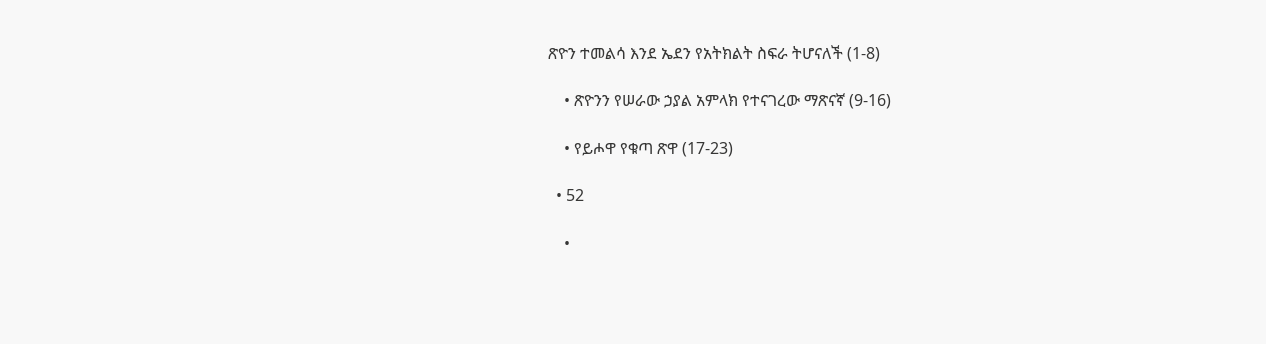ጽዮን ተመልሳ እንደ ኤደን የአትክልት ስፍራ ትሆናለች (1-8)

    • ጽዮንን የሠራው ኃያል አምላክ የተናገረው ማጽናኛ (9-16)

    • የይሖዋ የቁጣ ጽዋ (17-23)

  • 52

    •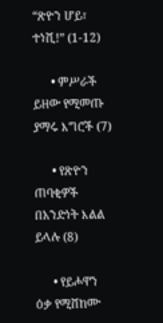“ጽዮን ሆይ፣ ተነሺ!” (1-12)

      • ምሥራች ይዘው የሚመጡ ያማሩ እግሮች (7)

      • የጽዮን ጠባቂዎች በአንድነት እልል ይላሉ (8)

      • የይሖዋን ዕቃ የሚሸከሙ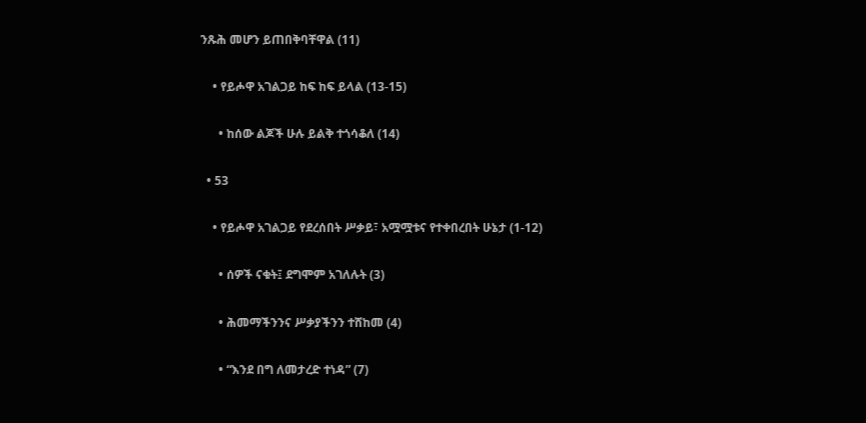ንጹሕ መሆን ይጠበቅባቸዋል (11)

    • የይሖዋ አገልጋይ ከፍ ከፍ ይላል (13-15)

      • ከሰው ልጆች ሁሉ ይልቅ ተጎሳቆለ (14)

  • 53

    • የይሖዋ አገልጋይ የደረሰበት ሥቃይ፣ አሟሟቱና የተቀበረበት ሁኔታ (1-12)

      • ሰዎች ናቁት፤ ደግሞም አገለሉት (3)

      • ሕመማችንንና ሥቃያችንን ተሸከመ (4)

      • “እንደ በግ ለመታረድ ተነዳ” (7)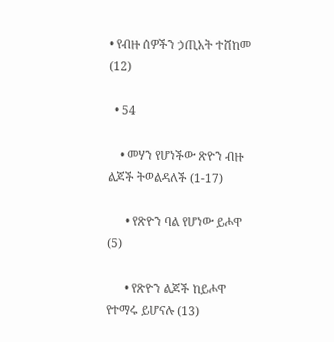• የብዙ ሰዎችን ኃጢአት ተሸከመ (12)

  • 54

    • መሃን የሆነችው ጽዮን ብዙ ልጆች ትወልዳለች (1-17)

      • የጽዮን ባል የሆነው ይሖዋ (5)

      • የጽዮን ልጆች ከይሖዋ የተማሩ ይሆናሉ (13)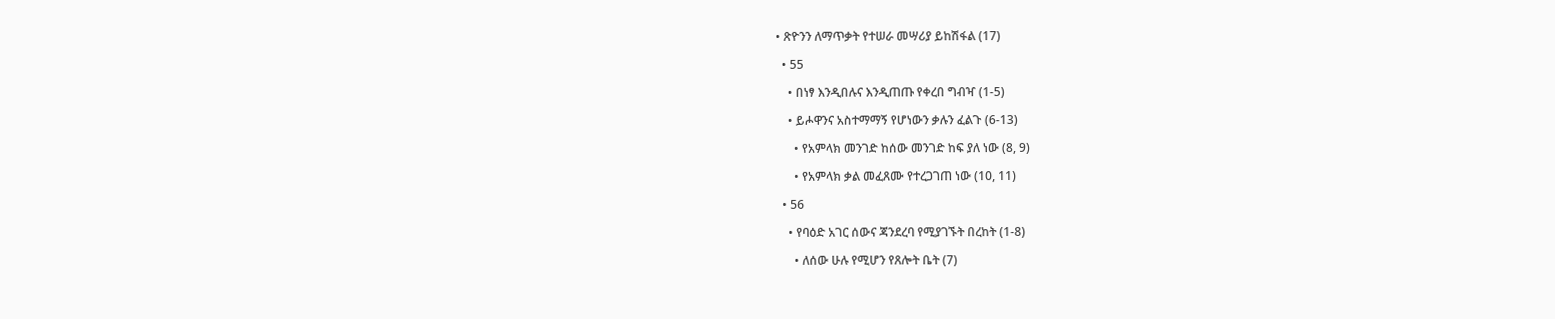• ጽዮንን ለማጥቃት የተሠራ መሣሪያ ይከሽፋል (17)

  • 55

    • በነፃ እንዲበሉና እንዲጠጡ የቀረበ ግብዣ (1-5)

    • ይሖዋንና አስተማማኝ የሆነውን ቃሉን ፈልጉ (6-13)

      • የአምላክ መንገድ ከሰው መንገድ ከፍ ያለ ነው (8, 9)

      • የአምላክ ቃል መፈጸሙ የተረጋገጠ ነው (10, 11)

  • 56

    • የባዕድ አገር ሰውና ጃንደረባ የሚያገኙት በረከት (1-8)

      • ለሰው ሁሉ የሚሆን የጸሎት ቤት (7)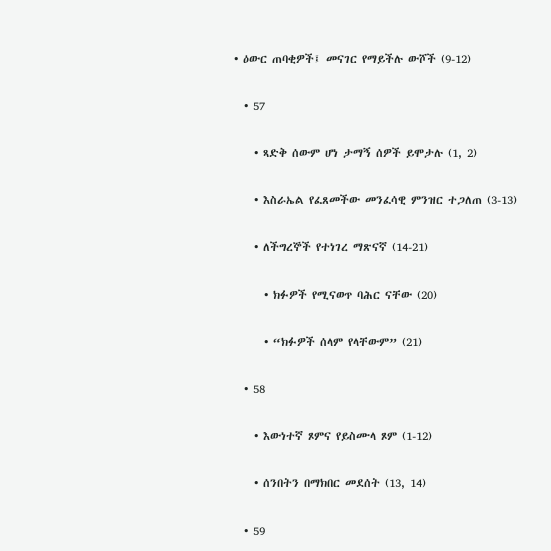• ዕውር ጠባቂዎች፤ መናገር የማይችሉ ውሾች (9-12)

  • 57

    • ጻድቅ ሰውም ሆነ ታማኝ ሰዎች ይሞታሉ (1, 2)

    • እስራኤል የፈጸመችው መንፈሳዊ ምንዝር ተጋለጠ (3-13)

    • ለችግረኞች የተነገረ ማጽናኛ (14-21)

      • ክፉዎች የሚናወጥ ባሕር ናቸው (20)

      • “ክፉዎች ሰላም የላቸውም” (21)

  • 58

    • እውነተኛ ጾምና የይስሙላ ጾም (1-12)

    • ሰንበትን በማክበር መደሰት (13, 14)

  • 59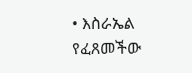• እስራኤል የፈጸመችው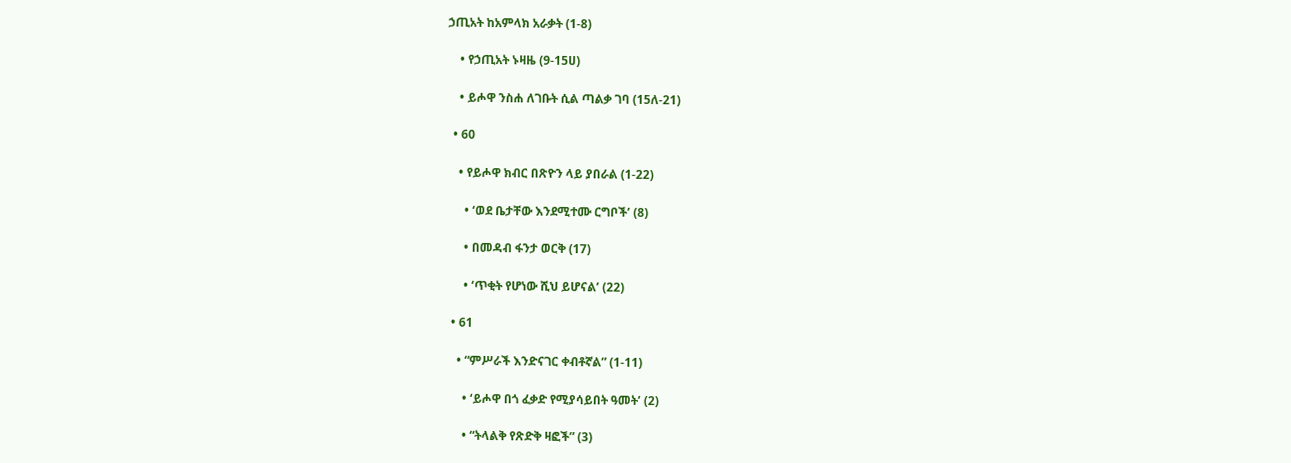ኃጢአት ከአምላክ አራቃት (1-8)

    • የኃጢአት ኑዛዜ (9-15ሀ)

    • ይሖዋ ንስሐ ለገቡት ሲል ጣልቃ ገባ (15ለ-21)

  • 60

    • የይሖዋ ክብር በጽዮን ላይ ያበራል (1-22)

      • ‘ወደ ቤታቸው እንደሚተሙ ርግቦች’ (8)

      • በመዳብ ፋንታ ወርቅ (17)

      • ‘ጥቂት የሆነው ሺህ ይሆናል’ (22)

  • 61

    • “ምሥራች እንድናገር ቀብቶኛል” (1-11)

      • ‘ይሖዋ በጎ ፈቃድ የሚያሳይበት ዓመት’ (2)

      • “ትላልቅ የጽድቅ ዛፎች” (3)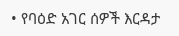• የባዕድ አገር ሰዎች እርዳታ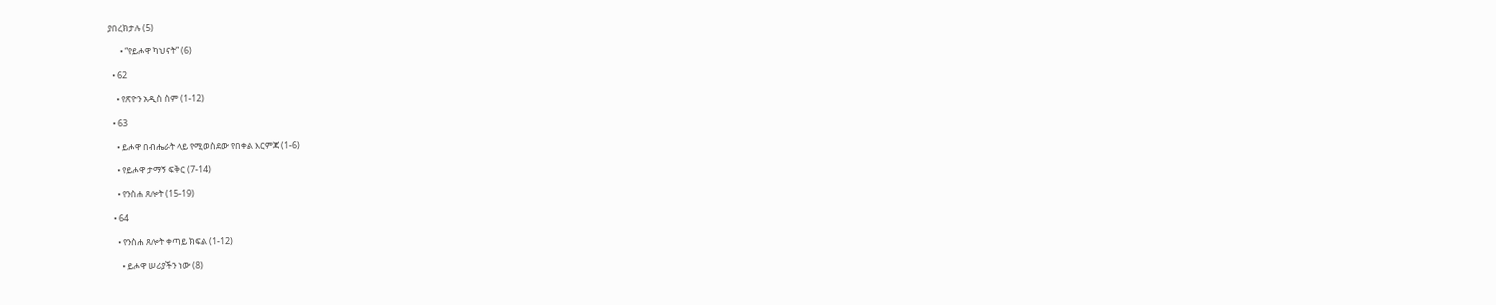ያበረክታሉ (5)

      • “የይሖዋ ካህናት” (6)

  • 62

    • የጽዮን አዲስ ስም (1-12)

  • 63

    • ይሖዋ በብሔራት ላይ የሚወስደው የበቀል እርምጃ (1-6)

    • የይሖዋ ታማኝ ፍቅር (7-14)

    • የንስሐ ጸሎት (15-19)

  • 64

    • የንስሐ ጸሎት ቀጣይ ክፍል (1-12)

      • ይሖዋ ሠሪያችን ነው (8)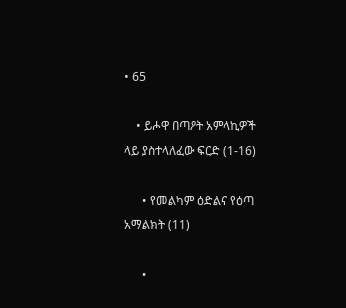• 65

    • ይሖዋ በጣዖት አምላኪዎች ላይ ያስተላለፈው ፍርድ (1-16)

      • የመልካም ዕድልና የዕጣ አማልክት (11)

      •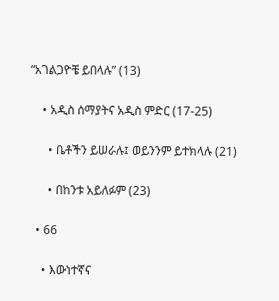“አገልጋዮቼ ይበላሉ” (13)

    • አዲስ ሰማያትና አዲስ ምድር (17-25)

      • ቤቶችን ይሠራሉ፤ ወይንንም ይተክላሉ (21)

      • በከንቱ አይለፉም (23)

  • 66

    • እውነተኛና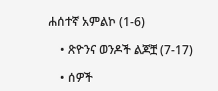ሐሰተኛ አምልኮ (1-6)

    • ጽዮንና ወንዶች ልጆቿ (7-17)

    • ሰዎች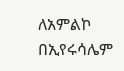ለአምልኮ በኢየሩሳሌም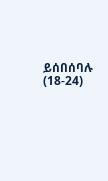ይሰበሰባሉ (18-24)